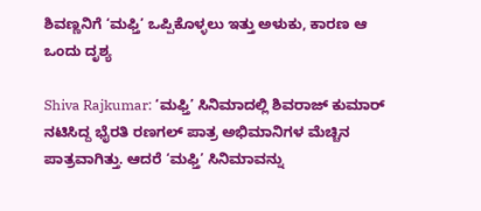ಶಿವಣ್ಣನಿಗೆ ‘ಮಫ್ತಿ’ ಒಪ್ಪಿಕೊಳ್ಳಲು ಇತ್ತು ಅಳುಕು, ಕಾರಣ ಆ ಒಂದು ದೃಶ್ಯ

Shiva Rajkumar: ‘ಮಫ್ತಿ’ ಸಿನಿಮಾದಲ್ಲಿ ಶಿವರಾಜ್ ಕುಮಾರ್ ನಟಿಸಿದ್ದ ಭೈರತಿ ರಣಗಲ್ ಪಾತ್ರ ಅಭಿಮಾನಿಗಳ ಮೆಚ್ಚಿನ ಪಾತ್ರವಾಗಿತ್ತು. ಆದರೆ ‘ಮಫ್ತಿ’ ಸಿನಿಮಾವನ್ನು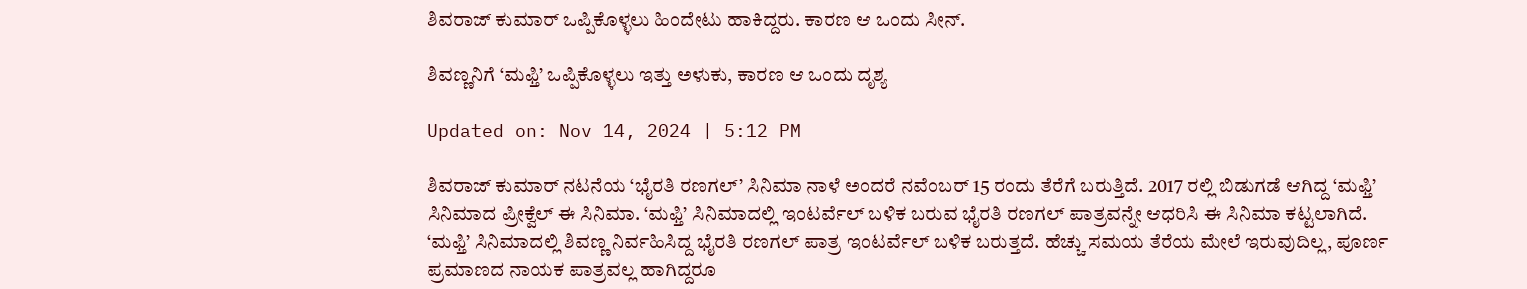ಶಿವರಾಜ್ ಕುಮಾರ್ ಒಪ್ಪಿಕೊಳ್ಳಲು ಹಿಂದೇಟು ಹಾಕಿದ್ದರು. ಕಾರಣ ಆ ಒಂದು ಸೀನ್.

ಶಿವಣ್ಣನಿಗೆ ‘ಮಫ್ತಿ’ ಒಪ್ಪಿಕೊಳ್ಳಲು ಇತ್ತು ಅಳುಕು, ಕಾರಣ ಆ ಒಂದು ದೃಶ್ಯ

Updated on: Nov 14, 2024 | 5:12 PM

ಶಿವರಾಜ್ ಕುಮಾರ್ ನಟನೆಯ ‘ಭೈರತಿ ರಣಗಲ್’ ಸಿನಿಮಾ ನಾಳೆ ಅಂದರೆ ನವೆಂಬರ್ 15 ರಂದು ತೆರೆಗೆ ಬರುತ್ತಿದೆ. 2017 ರಲ್ಲಿ ಬಿಡುಗಡೆ ಆಗಿದ್ದ ‘ಮಫ್ತಿ’ ಸಿನಿಮಾದ ಪ್ರೀಕ್ವೆಲ್ ಈ ಸಿನಿಮಾ. ‘ಮಫ್ತಿ’ ಸಿನಿಮಾದಲ್ಲಿ ಇಂಟರ್ವೆಲ್ ಬಳಿಕ ಬರುವ ಭೈರತಿ ರಣಗಲ್ ಪಾತ್ರವನ್ನೇ ಆಧರಿಸಿ ಈ ಸಿನಿಮಾ ಕಟ್ಟಲಾಗಿದೆ. ‘ಮಫ್ತಿ’ ಸಿನಿಮಾದಲ್ಲಿ ಶಿವಣ್ಣ ನಿರ್ವಹಿಸಿದ್ದ ಭೈರತಿ ರಣಗಲ್ ಪಾತ್ರ ಇಂಟರ್ವೆಲ್ ಬಳಿಕ ಬರುತ್ತದೆ. ಹೆಚ್ಚು ಸಮಯ ತೆರೆಯ ಮೇಲೆ ಇರುವುದಿಲ್ಲ, ಪೂರ್ಣ ಪ್ರಮಾಣದ ನಾಯಕ ಪಾತ್ರವಲ್ಲ ಹಾಗಿದ್ದರೂ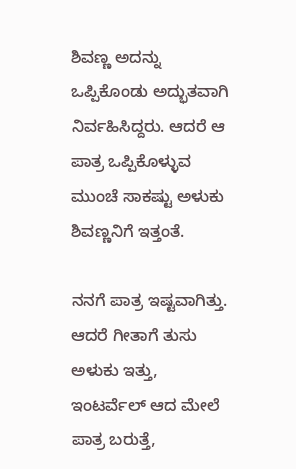ಶಿವಣ್ಣ ಅದನ್ನು ಒಪ್ಪಿಕೊಂಡು ಅದ್ಭುತವಾಗಿ ನಿರ್ವಹಿಸಿದ್ದರು. ಆದರೆ ಆ ಪಾತ್ರ ಒಪ್ಪಿಕೊಳ್ಳುವ ಮುಂಚೆ ಸಾಕಷ್ಟು ಅಳುಕು ಶಿವಣ್ಣನಿಗೆ ಇತ್ತಂತೆ.

ನನಗೆ ಪಾತ್ರ ಇಷ್ಟವಾಗಿತ್ತು. ಆದರೆ ಗೀತಾಗೆ ತುಸು ಅಳುಕು ಇತ್ತು, ಇಂಟರ್ವೆಲ್ ಆದ ಮೇಲೆ ಪಾತ್ರ ಬರುತ್ತೆ,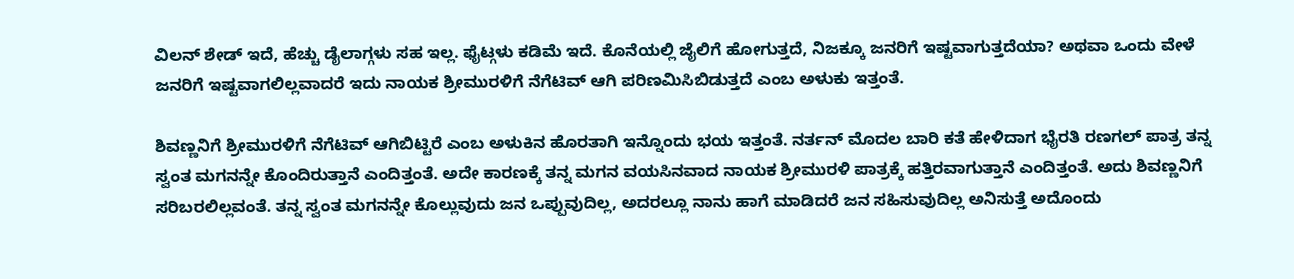ವಿಲನ್ ಶೇಡ್ ಇದೆ, ಹೆಚ್ಚು ಡೈಲಾಗ್ಗಳು ಸಹ ಇಲ್ಲ. ಫೈಟ್ಗಳು ಕಡಿಮೆ ಇದೆ. ಕೊನೆಯಲ್ಲಿ ಜೈಲಿಗೆ ಹೋಗುತ್ತದೆ, ನಿಜಕ್ಕೂ ಜನರಿಗೆ ಇಷ್ಟವಾಗುತ್ತದೆಯಾ? ಅಥವಾ ಒಂದು ವೇಳೆ ಜನರಿಗೆ ಇಷ್ಟವಾಗಲಿಲ್ಲವಾದರೆ ಇದು ನಾಯಕ ಶ್ರೀಮುರಳಿಗೆ ನೆಗೆಟಿವ್ ಆಗಿ ಪರಿಣಮಿಸಿಬಿಡುತ್ತದೆ ಎಂಬ ಅಳುಕು ಇತ್ತಂತೆ.

ಶಿವಣ್ಣನಿಗೆ ಶ್ರೀಮುರಳಿಗೆ ನೆಗೆಟಿವ್ ಆಗಿಬಿಟ್ಟಿರೆ ಎಂಬ ಅಳುಕಿನ ಹೊರತಾಗಿ ಇನ್ನೊಂದು ಭಯ ಇತ್ತಂತೆ. ನರ್ತನ್ ಮೊದಲ ಬಾರಿ ಕತೆ ಹೇಳಿದಾಗ ಭೈರತಿ ರಣಗಲ್ ಪಾತ್ರ ತನ್ನ ಸ್ವಂತ ಮಗನನ್ನೇ ಕೊಂದಿರುತ್ತಾನೆ ಎಂದಿತ್ತಂತೆ. ಅದೇ ಕಾರಣಕ್ಕೆ ತನ್ನ ಮಗನ ವಯಸಿನವಾದ ನಾಯಕ ಶ್ರೀಮುರಳಿ ಪಾತ್ರಕ್ಕೆ ಹತ್ತಿರವಾಗುತ್ತಾನೆ ಎಂದಿತ್ತಂತೆ. ಅದು ಶಿವಣ್ಣನಿಗೆ ಸರಿಬರಲಿಲ್ಲವಂತೆ. ತನ್ನ ಸ್ವಂತ ಮಗನನ್ನೇ ಕೊಲ್ಲುವುದು ಜನ ಒಪ್ಪುವುದಿಲ್ಲ, ಅದರಲ್ಲೂ ನಾನು ಹಾಗೆ ಮಾಡಿದರೆ ಜನ ಸಹಿಸುವುದಿಲ್ಲ ಅನಿಸುತ್ತೆ ಅದೊಂದು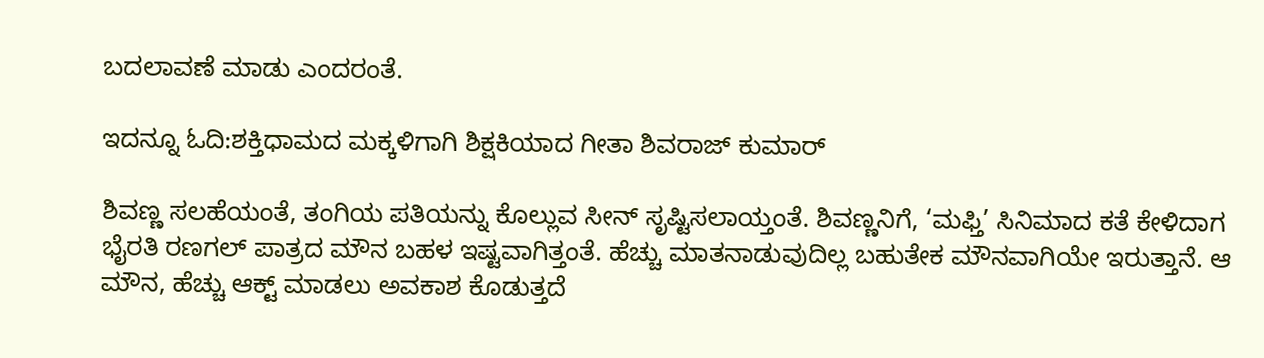ಬದಲಾವಣೆ ಮಾಡು ಎಂದರಂತೆ.

ಇದನ್ನೂ ಓದಿ:ಶಕ್ತಿಧಾಮದ ಮಕ್ಕಳಿಗಾಗಿ ಶಿಕ್ಷಕಿಯಾದ ಗೀತಾ ಶಿವರಾಜ್ ಕುಮಾರ್

ಶಿವಣ್ಣ ಸಲಹೆಯಂತೆ, ತಂಗಿಯ ಪತಿಯನ್ನು ಕೊಲ್ಲುವ ಸೀನ್ ಸೃಷ್ಟಿಸಲಾಯ್ತಂತೆ. ಶಿವಣ್ಣನಿಗೆ, ‘ಮಫ್ತಿ’ ಸಿನಿಮಾದ ಕತೆ ಕೇಳಿದಾಗ ಭೈರತಿ ರಣಗಲ್ ಪಾತ್ರದ ಮೌನ ಬಹಳ ಇಷ್ಟವಾಗಿತ್ತಂತೆ. ಹೆಚ್ಚು ಮಾತನಾಡುವುದಿಲ್ಲ ಬಹುತೇಕ ಮೌನವಾಗಿಯೇ ಇರುತ್ತಾನೆ. ಆ ಮೌನ, ಹೆಚ್ಚು ಆಕ್ಟ್ ಮಾಡಲು ಅವಕಾಶ ಕೊಡುತ್ತದೆ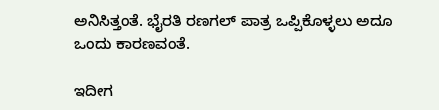ಅನಿಸಿತ್ತಂತೆ. ಭೈರತಿ ರಣಗಲ್ ಪಾತ್ರ ಒಪ್ಪಿಕೊಳ್ಳಲು ಅದೂ ಒಂದು ಕಾರಣವಂತೆ.

ಇದೀಗ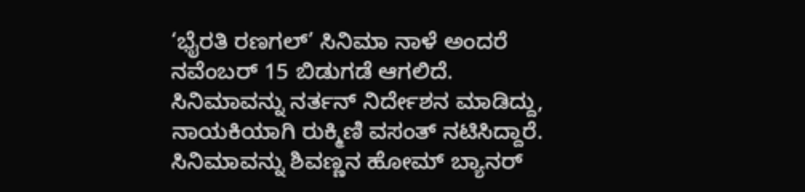‘ಭೈರತಿ ರಣಗಲ್’ ಸಿನಿಮಾ ನಾಳೆ ಅಂದರೆ ನವೆಂಬರ್ 15 ಬಿಡುಗಡೆ ಆಗಲಿದೆ. ಸಿನಿಮಾವನ್ನು ನರ್ತನ್ ನಿರ್ದೇಶನ ಮಾಡಿದ್ದು, ನಾಯಕಿಯಾಗಿ ರುಕ್ಮಿಣಿ ವಸಂತ್ ನಟಿಸಿದ್ದಾರೆ. ಸಿನಿಮಾವನ್ನು ಶಿವಣ್ಣನ ಹೋಮ್ ಬ್ಯಾನರ್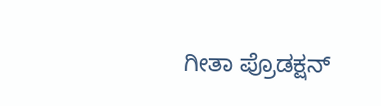ಗೀತಾ ಪ್ರೊಡಕ್ಷನ್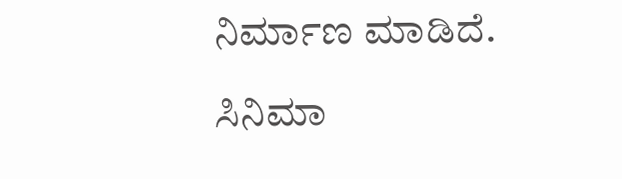ನಿರ್ಮಾಣ ಮಾಡಿದೆ.

ಸಿನಿಮಾ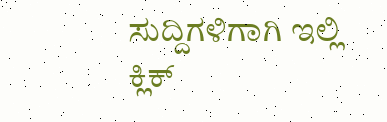ಸುದ್ದಿಗಳಿಗಾಗಿ ಇಲ್ಲಿ ಕ್ಲಿಕ್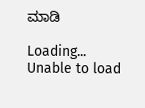ಮಾಡಿ

Loading...
Unable to load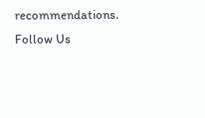recommendations.
Follow Us